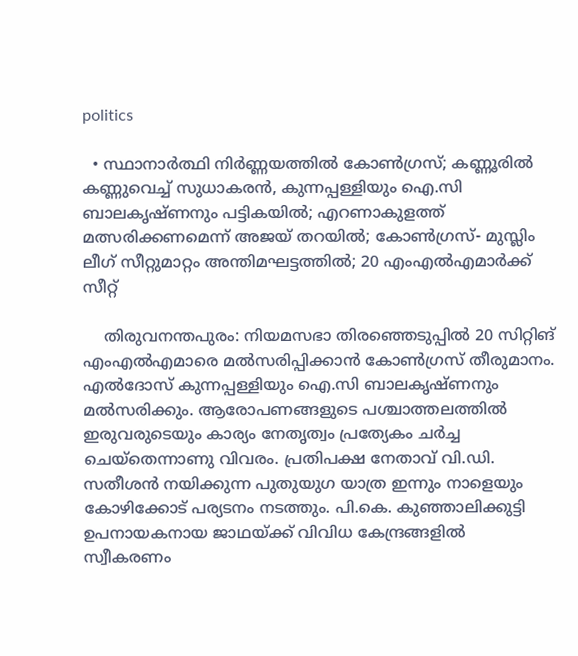politics

  • സ്ഥാനാര്‍ത്ഥി നിര്‍ണ്ണയത്തില്‍ കോണ്‍ഗ്രസ്; കണ്ണൂരില്‍ കണ്ണുവെച്ച് സുധാകരന്‍, കുന്നപ്പള്ളിയും ഐ.സി ബാലകൃഷ്ണനും പട്ടികയില്‍; എറണാകുളത്ത് മത്സരിക്കണമെന്ന് അജയ് തറയില്‍; കോണ്‍ഗ്രസ്- മുസ്ലിം ലീഗ് സീറ്റുമാറ്റം അന്തിമഘട്ടത്തില്‍; 20 എംഎല്‍എമാര്‍ക്ക് സീറ്റ്

    തിരുവനന്തപുരം: നിയമസഭാ തിരഞ്ഞെടുപ്പില്‍ 20 സിറ്റിങ് എംഎല്‍എമാരെ മല്‍സരിപ്പിക്കാന്‍ കോണ്‍ഗ്രസ് തീരുമാനം. എല്‍ദോസ് കുന്നപ്പള്ളിയും ഐ.സി ബാലകൃഷ്ണനും മല്‍സരിക്കും. ആരോപണങ്ങളുടെ പശ്ചാത്തലത്തില്‍ ഇരുവരുടെയും കാര്യം നേതൃത്വം പ്രത്യേകം ചര്‍ച്ച ചെയ്‌തെന്നാണു വിവരം. പ്രതിപക്ഷ നേതാവ് വി.ഡി. സതീശന്‍ നയിക്കുന്ന പുതുയുഗ യാത്ര ഇന്നും നാളെയും കോഴിക്കോട് പര്യടനം നടത്തും. പി.കെ. കുഞ്ഞാലിക്കുട്ടി ഉപനായകനായ ജാഥയ്ക്ക് വിവിധ കേന്ദ്രങ്ങളില്‍ സ്വീകരണം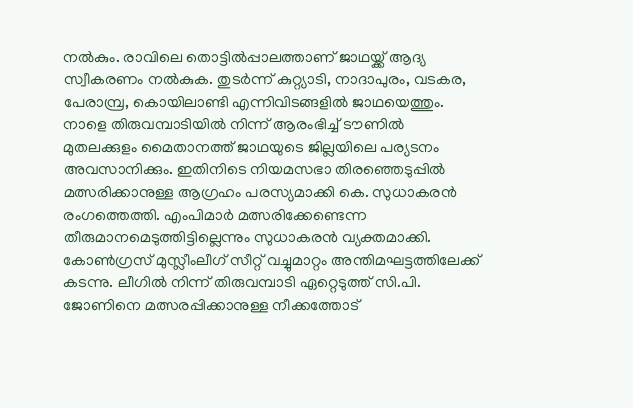നല്‍കും. രാവിലെ തൊട്ടില്‍പ്പാലത്താണ് ജാഥയ്ക്ക് ആദ്യ സ്വീകരണം നല്‍കുക. തുടര്‍ന്ന് കുറ്റ്യാടി, നാദാപുരം, വടകര, പേരാമ്പ്ര, കൊയിലാണ്ടി എന്നിവിടങ്ങളില്‍ ജാഥയെത്തും. നാളെ തിരുവമ്പാടിയില്‍ നിന്ന് ആരംഭിച്ച് ടൗണില്‍ മുതലക്കുളം മൈതാനത്ത് ജാഥയുടെ ജില്ലയിലെ പര്യടനം അവസാനിക്കും. ഇതിനിടെ നിയമസഭാ തിരഞ്ഞെടുപ്പില്‍ മത്സരിക്കാനുള്ള ആഗ്രഹം പരസ്യമാക്കി കെ. സുധാകരന്‍ രംഗത്തെത്തി. എംപിമാര്‍ മത്സരിക്കേണ്ടെന്ന തീരുമാനമെടുത്തിട്ടില്ലെന്നും സുധാകരന്‍ വ്യക്തമാക്കി. കോണ്‍ഗ്രസ് മുസ്ലീംലീഗ് സീറ്റ് വച്ചുമാറ്റം അന്തിമഘട്ടത്തിലേക്ക് കടന്നു. ലീഗില്‍ നിന്ന് തിരുവമ്പാടി ഏറ്റെടുത്ത് സി.പി. ജോണിനെ മത്സരപ്പിക്കാനുള്ള നീക്കത്തോട്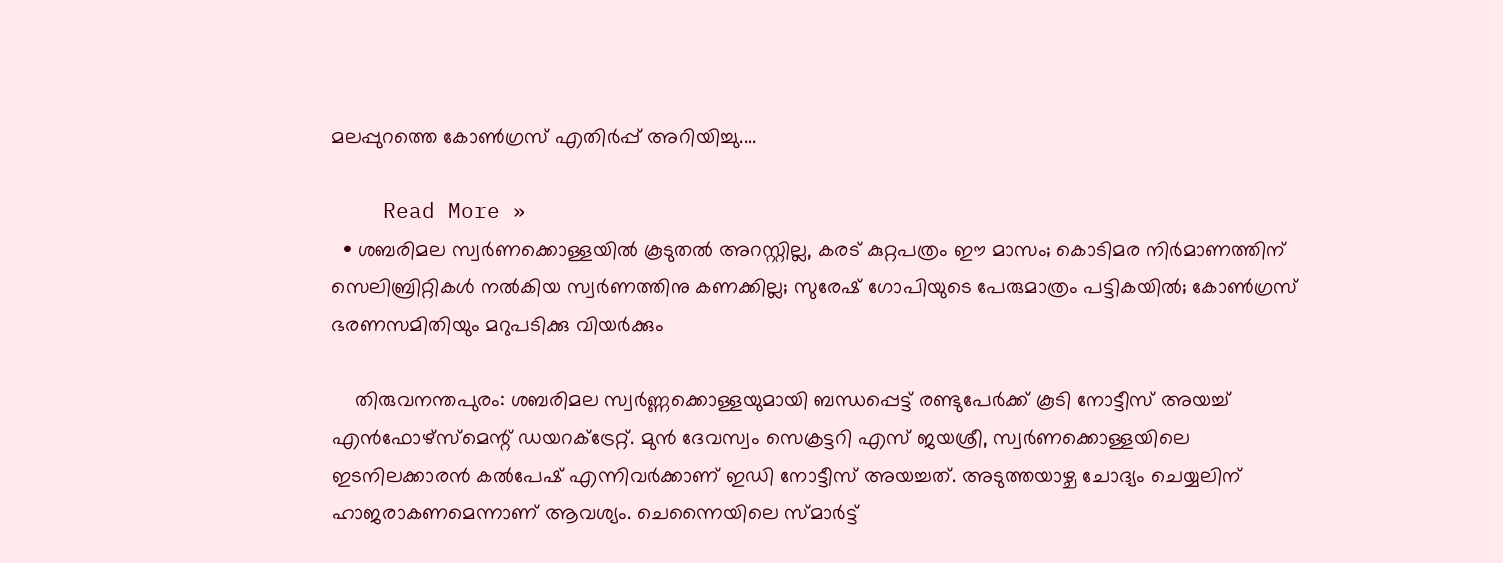മലപ്പുറത്തെ കോണ്‍ഗ്രസ് എതിര്‍പ്പ് അറിയിച്ചു.…

    Read More »
  • ശബരിമല സ്വര്‍ണക്കൊള്ളയില്‍ കൂടുതല്‍ അറസ്റ്റില്ല, കരട് കുറ്റപത്രം ഈ മാസം; കൊടിമര നിര്‍മാണത്തിന് സെലിബ്രിറ്റികള്‍ നല്‍കിയ സ്വര്‍ണത്തിനു കണക്കില്ല; സുരേഷ് ഗോപിയുടെ പേരുമാത്രം പട്ടികയില്‍; കോണ്‍ഗ്രസ് ഭരണസമിതിയും മറുപടിക്കു വിയര്‍ക്കും

    തിരുവനന്തപുരം: ശബരിമല സ്വര്‍ണ്ണക്കൊള്ളയുമായി ബന്ധപ്പെട്ട് രണ്ടുപേര്‍ക്ക് കൂടി നോട്ടീസ് അയച്ച് എന്‍ഫോഴ്സ്മെന്റ് ഡയറക്ട്രേറ്റ്. മുന്‍ ദേവസ്വം സെക്രട്ടറി എസ് ജയശ്രീ, സ്വര്‍ണക്കൊള്ളയിലെ ഇടനിലക്കാരന്‍ കല്‍പേഷ് എന്നിവര്‍ക്കാണ് ഇഡി നോട്ടീസ് അയച്ചത്. അടുത്തയാഴ്ച ചോദ്യം ചെയ്യലിന് ഹാജരാകണമെന്നാണ് ആവശ്യം. ചെന്നൈയിലെ സ്മാര്‍ട്ട്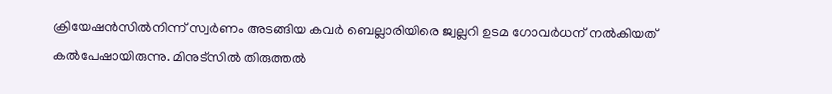ക്രിയേഷന്‍സില്‍നിന്ന് സ്വര്‍ണം അടങ്ങിയ കവര്‍ ബെല്ലാരിയിരെ ജ്വല്ലറി ഉടമ ഗോവര്‍ധന് നല്‍കിയത് കല്‍പേഷായിരുന്നു. മിനുട്സില്‍ തിരുത്തല്‍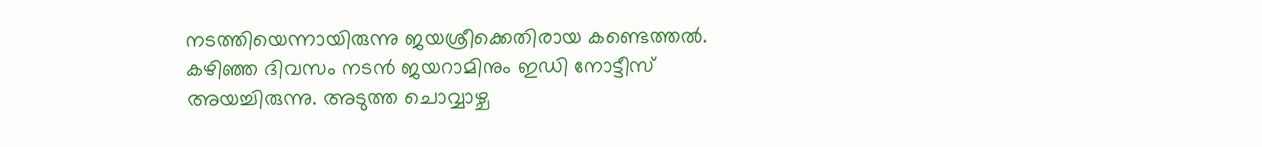നടത്തിയെന്നായിരുന്നു ജയശ്രീക്കെതിരായ കണ്ടെത്തല്‍. കഴിഞ്ഞ ദിവസം നടന്‍ ജയറാമിനും ഇഡി നോട്ടീസ് അയച്ചിരുന്നു. അടുത്ത ചൊവ്വാഴ്ച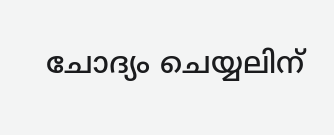ചോദ്യം ചെയ്യലിന്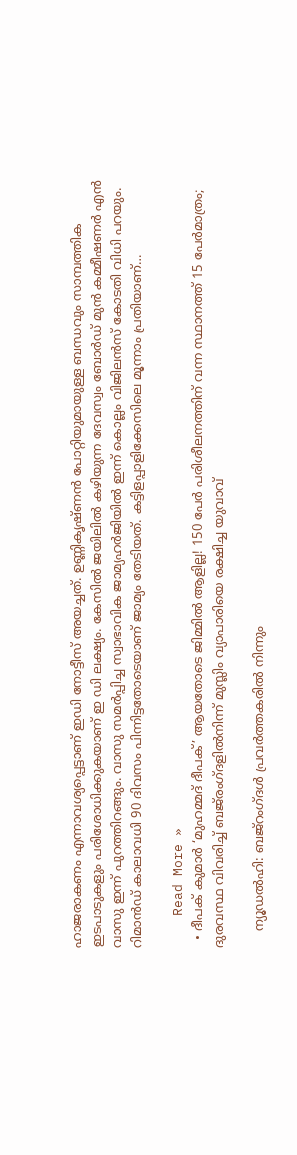ഹാജരാകണം എന്നാവശ്യപ്പെട്ടാണ് ഇഡി നോട്ടീസ് അയച്ചത്. ഉണ്ണികൃഷ്ണന്‍ പോറ്റിയുമായുള്ള ബന്ധവും സാമ്പത്തിക ഇടപാടുകളും പരിശോധിക്കുകയാണ് ഇ ഡി ലക്ഷ്യം. കേസില്‍ ജയിലില്‍ കഴിയുന്ന ദേവസ്വം ബോര്‍ഡ് മുന്‍ കമ്മീഷണര്‍ എന്‍ വാസു ഇന്ന് പുറത്തിറങ്ങും. വാസു സമര്‍പ്പിച്ച സ്വാഭാവിക ജാമ്യഹര്‍ജിയില്‍ ഇന്ന് കൊല്ലം വിജിലന്‍സ് കോടതി വിധി പറയും. റിമാന്‍ഡ് കാലാവധി 90 ദിവസം പിന്നിട്ടതോടെയാണ് ജാമ്യം തേടിയത്. കട്ടിളപ്പാളിക്കേസിലെ മൂന്നാം പ്രതിയാണ്…

    Read More »
  • ദീപക് കുമാര്‍ ‘മുഹമ്മദ് ദീപക്’ ആയതോടെ ജിമ്മില്‍ ആളില്ല! 150 പേര്‍ പരിശീലനത്തിന് വന്ന സ്ഥാനത്ത് 15 പേര്‍മാത്രം; ദുരവസ്ഥ വിവരിച്ച് ബജ്‌രംഗ്ദളില്‍നിന്ന് മുസ്ലിം വ്യാപാരിയെ രക്ഷിച്ച യുവാവ്

    ന്യൂഡല്‍ഹി: ബജ്‌റംഗ്ദള്‍ പ്രവര്‍ത്തകരില്‍ നിന്നും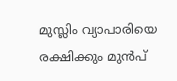മുസ്ലിം വ്യാപാരിയെ രക്ഷിക്കും മുന്‍പ്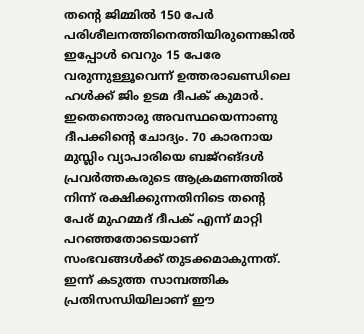തന്റെ ജിമ്മില്‍ 150 പേര്‍ പരിശീലനത്തിനെത്തിയിരുന്നെങ്കില്‍ ഇപ്പോള്‍ വെറും 15 പേരേ വരുന്നുള്ളൂവെന്ന് ഉത്തരാഖണ്ഡിലെ ഹള്‍ക്ക് ജിം ഉടമ ദീപക് കുമാര്‍. ഇതെന്തൊരു അവസ്ഥയെന്നാണു ദീപക്കിന്റെ ചോദ്യം. 70 കാരനായ മുസ്ലിം വ്യാപാരിയെ ബജ്‌റങ്ദള്‍ പ്രവര്‍ത്തകരുടെ ആക്രമണത്തില്‍ നിന്ന് രക്ഷിക്കുന്നതിനിടെ തന്റെ പേര് മുഹമ്മദ് ദീപക് എന്ന് മാറ്റി പറഞ്ഞതോടെയാണ് സംഭവങ്ങള്‍ക്ക് തുടക്കമാകുന്നത്. ഇന്ന് കടുത്ത സാമ്പത്തിക പ്രതിസന്ധിയിലാണ് ഈ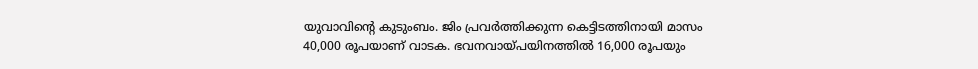യുവാവിന്റെ കുടുംബം. ജിം പ്രവര്‍ത്തിക്കുന്ന കെട്ടിടത്തിനായി മാസം 40,000 രൂപയാണ് വാടക. ഭവനവായ്പയിനത്തില്‍ 16,000 രൂപയും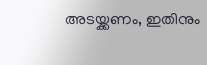അടയ്ക്കണം, ഇതിനും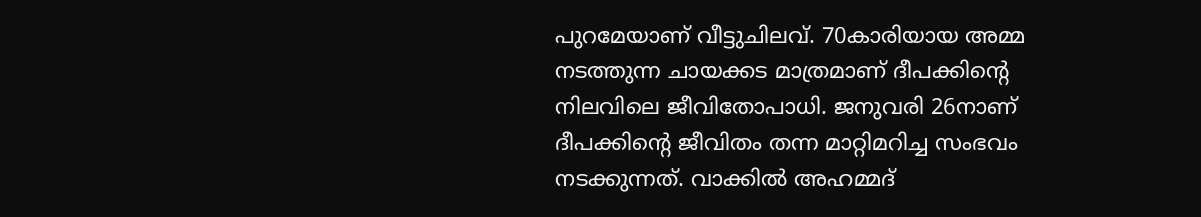പുറമേയാണ് വീട്ടുചിലവ്. 70കാരിയായ അമ്മ നടത്തുന്ന ചായക്കട മാത്രമാണ് ദീപക്കിന്റെ നിലവിലെ ജീവിതോപാധി. ജനുവരി 26നാണ് ദീപക്കിന്റെ ജീവിതം തന്ന മാറ്റിമറിച്ച സംഭവം നടക്കുന്നത്. വാക്കില്‍ അഹമ്മദ്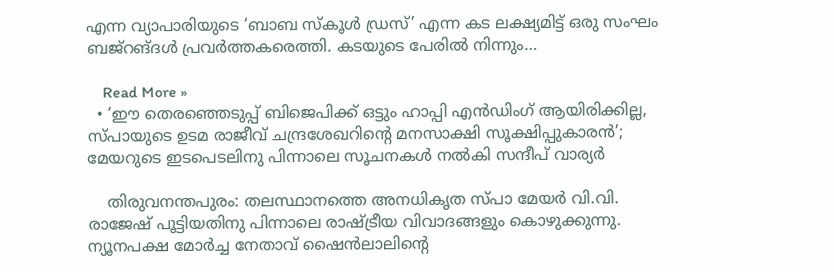എന്ന വ്യാപാരിയുടെ ‘ബാബ സ്‌കൂള്‍ ഡ്രസ്’ എന്ന കട ലക്ഷ്യമിട്ട് ഒരു സംഘം ബജ്‌റങ്ദള്‍ പ്രവര്‍ത്തകരെത്തി. കടയുടെ പേരില്‍ നിന്നും…

    Read More »
  • ‘ഈ തെരഞ്ഞെടുപ്പ് ബിജെപിക്ക് ഒട്ടും ഹാപ്പി എന്‍ഡിംഗ് ആയിരിക്കില്ല, സ്പായുടെ ഉടമ രാജീവ് ചന്ദ്രശേഖറിന്റെ മനസാക്ഷി സൂക്ഷിപ്പുകാരന്‍’; മേയറുടെ ഇടപെടലിനു പിന്നാലെ സൂചനകള്‍ നല്‍കി സന്ദീപ് വാര്യര്‍

    തിരുവനന്തപുരം: തലസ്ഥാനത്തെ അനധികൃത സ്പാ മേയര്‍ വി.വി. രാജേഷ് പൂട്ടിയതിനു പിന്നാലെ രാഷ്ട്രീയ വിവാദങ്ങളും കൊഴുക്കുന്നു. ന്യൂനപക്ഷ മോര്‍ച്ച നേതാവ് ഷൈന്‍ലാലിന്റെ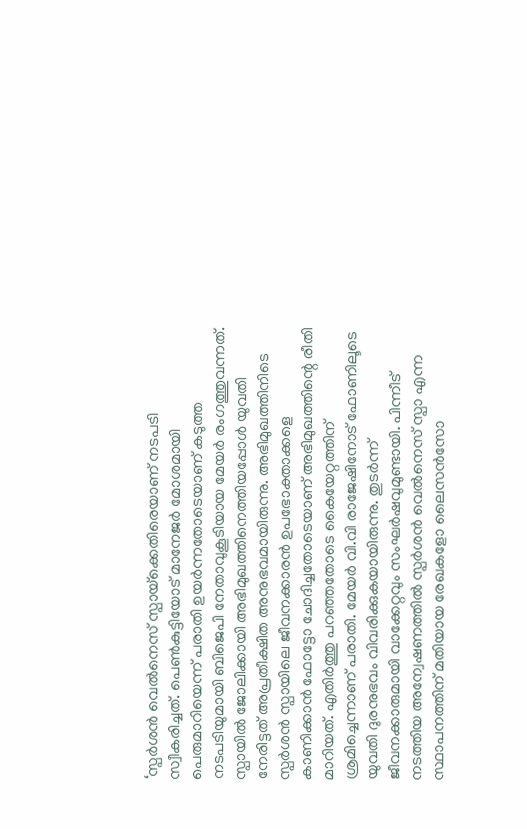‘സ്പര്‍ശന്‍ വെല്‍നെസ് സ്പായ്‌ക്കെതിരെയാണ് നടപടി സ്വീകരിച്ചത്. പെണ്‍കുട്ടിയോട് മാനേജര്‍ മോശമായി പെരുമാറിയെന്ന് പരാതി ഉയര്‍ന്നതോടെയാണ് കടുത്ത നടപടിയുമായി ബിജെപി നേതാവുകൂടിയായ മേയര്‍ രംഗത്തുവന്നത്. സ്പായില്‍ ജോലിക്കായി അഭിമുഖത്തിനെത്തിയപ്പോള്‍ യുവതി നേരിട്ടത് അപ്രതീക്ഷിത അനുഭവമായിരുന്നു. അഭിമുഖത്തിനിടെ സ്പര്‍ശന്‍ സ്പായിലെ ജീവനക്കാരന്‍ ഉപഭോക്താക്കളെ കാണിക്കാന്‍ ഫോട്ടോ ചോദിച്ചതോടെയാണ് അഭിമുഖത്തിന്റെ രീതി മാറിയത്. എതിര്‍ത്തു പറഞ്ഞതോടെ കൈയേറ്റത്തിന് ശ്രമിച്ചെന്നാണ് പരാതി. മേയര്‍ വി.വി രാജേഷിനോട് ഫോണിലൂടെ യുവതി ദുരനുഭവം വിവരിക്കുകയായിരുന്നു. തുടര്‍ന്ന് ജീവനക്കാരുമായി വാക്കേറ്റവും സംഘര്‍ഷവുമുണ്ടായി. പിന്നീട് നടത്തിയ അന്വേഷണത്തില്‍ സ്പര്‍ശന്‍ വെല്‍നെസ് സ്പാ എന്ന സ്ഥാപനത്തിന് മതിയായ രേഖകളോ ലൈസന്‍സോ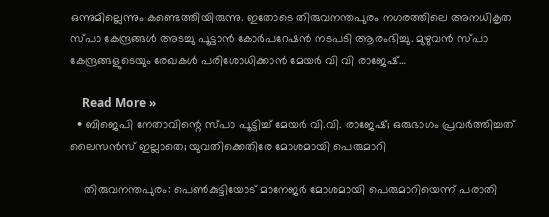ഒന്നുമില്ലെന്നും കണ്ടെത്തിയിരുന്നു. ഇതോടെ തിരുവനന്തപുരം നഗരത്തിലെ അനധികൃത സ്പാ കേന്ദ്രങ്ങള്‍ അടച്ചു പൂട്ടാന്‍ കോര്‍പറേഷന്‍ നടപടി ആരംഭിച്ചു. മുഴുവന്‍ സ്പാ കേന്ദ്രങ്ങളുടെയും രേഖകള്‍ പരിശോധിക്കാന്‍ മേയര്‍ വി വി രാജേഷ്…

    Read More »
  • ബിജെപി നേതാവിന്റെ സ്പാ പൂട്ടിച്ച് മേയര്‍ വി.വി. രാജേഷ്; ഒരുഭാഗം പ്രവര്‍ത്തിച്ചത് ലൈസന്‍സ് ഇല്ലാതെ; യുവതിക്കെതിരേ മോശമായി പെരുമാറി

    തിരുവനന്തപുരം: പെണ്‍കുട്ടിയോട് മാനേജര്‍ മോശമായി പെരുമാറിയെന്ന് പരാതി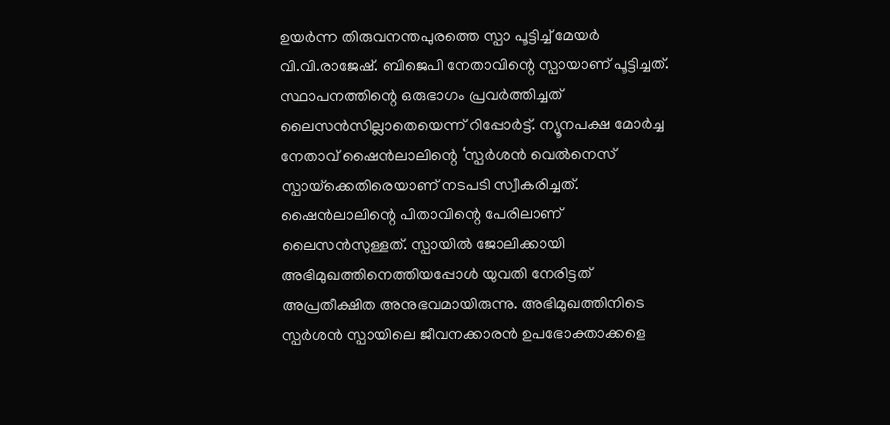ഉയര്‍ന്ന തിരുവനന്തപുരത്തെ സ്പാ പൂട്ടിച്ച് മേയര്‍ വി.വി.രാജേഷ്. ബിജെപി നേതാവിന്റെ സ്പായാണ് പൂട്ടിച്ചത്. സ്ഥാപനത്തിന്റെ ഒരുഭാഗം പ്രവര്‍ത്തിച്ചത് ലൈസന്‍സില്ലാതെയെന്ന് റിപ്പോര്‍ട്ട്. ന്യൂനപക്ഷ മോര്‍ച്ച നേതാവ് ഷൈന്‍ലാലിന്റെ ‘സ്പര്‍ശന്‍ വെല്‍നെസ് സ്പായ്‌ക്കെതിരെയാണ് നടപടി സ്വീകരിച്ചത്. ഷൈന്‍ലാലിന്റെ പിതാവിന്റെ പേരിലാണ് ലൈസന്‍സുള്ളത്. സ്പായില്‍ ജോലിക്കായി അഭിമുഖത്തിനെത്തിയപ്പോള്‍ യുവതി നേരിട്ടത് അപ്രതീക്ഷിത അനുഭവമായിരുന്നു. അഭിമുഖത്തിനിടെ സ്പര്‍ശന്‍ സ്പായിലെ ജീവനക്കാരന്‍ ഉപഭോക്താക്കളെ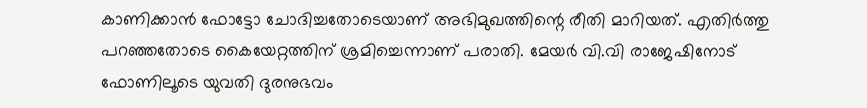കാണിക്കാന്‍ ഫോട്ടോ ചോദിച്ചതോടെയാണ് അഭിമുഖത്തിന്റെ രീതി മാറിയത്. എതിര്‍ത്തു പറഞ്ഞതോടെ കൈയേറ്റത്തിന് ശ്രമിച്ചെന്നാണ് പരാതി. മേയര്‍ വി.വി രാജേഷിനോട് ഫോണിലൂടെ യുവതി ദുരനുഭവം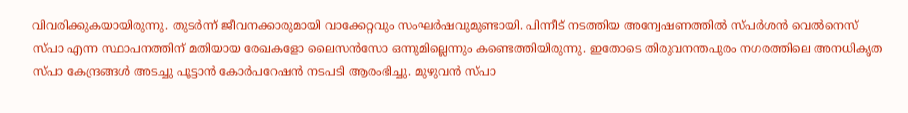വിവരിക്കുകയായിരുന്നു. തുടര്‍ന്ന് ജീവനക്കാരുമായി വാക്കേറ്റവും സംഘര്‍ഷവുമുണ്ടായി. പിന്നീട് നടത്തിയ അന്വേഷണത്തില്‍ സ്പര്‍ശന്‍ വെല്‍നെസ് സ്പാ എന്ന സ്ഥാപനത്തിന് മതിയായ രേഖകളോ ലൈസന്‍സോ ഒന്നുമില്ലെന്നും കണ്ടെത്തിയിരുന്നു. ഇതോടെ തിരുവനന്തപുരം നഗരത്തിലെ അനധികൃത സ്പാ കേന്ദ്രങ്ങള്‍ അടച്ചു പൂട്ടാന്‍ കോര്‍പറേഷന്‍ നടപടി ആരംഭിച്ചു. മുഴുവന്‍ സ്പാ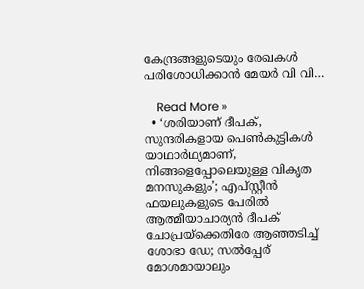കേന്ദ്രങ്ങളുടെയും രേഖകള്‍ പരിശോധിക്കാന്‍ മേയര്‍ വി വി…

    Read More »
  • ‘ശരിയാണ് ദീപക്, സുന്ദരികളായ പെണ്‍കുട്ടികള്‍ യാഥാര്‍ഥ്യമാണ്, നിങ്ങളെപ്പോലെയുള്ള വികൃത മനസുകളും’; എപ്‌സ്റ്റീന്‍ ഫയലുകളുടെ പേരില്‍ ആത്മീയാചാര്യന്‍ ദീപക് ചോപ്രയ്‌ക്കെതിരേ ആഞ്ഞടിച്ച് ശോഭാ ഡേ; സല്‍പ്പേര് മോശമായാലും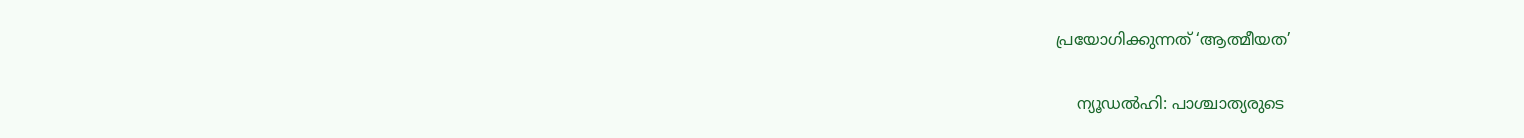പ്രയോഗിക്കുന്നത് ‘ആത്മീയത’

    ന്യൂഡല്‍ഹി: പാശ്ചാത്യരുടെ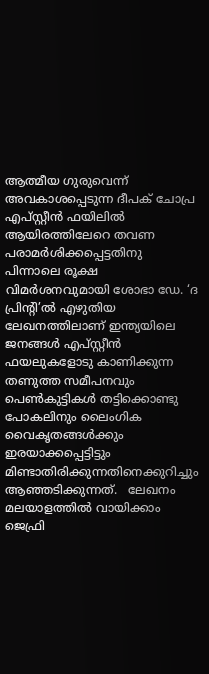ആത്മീയ ഗുരുവെന്ന് അവകാശപ്പെടുന്ന ദീപക് ചോപ്ര എപ്‌സ്റ്റീന്‍ ഫയിലില്‍ ആയിരത്തിലേറെ തവണ പരാമര്‍ശിക്കപ്പെട്ടതിനു പിന്നാലെ രൂക്ഷ വിമര്‍ശനവുമായി ശോഭാ ഡേ. ‘ദ പ്രിന്റി’ല്‍ എഴുതിയ ലേഖനത്തിലാണ് ഇന്ത്യയിലെ ജനങ്ങള്‍ എപ്‌സ്റ്റീന്‍ ഫയലുകളോടു കാണിക്കുന്ന തണുത്ത സമീപനവും പെണ്‍കുട്ടികള്‍ തട്ടിക്കൊണ്ടു പോകലിനും ലൈംഗിക വൈകൃതങ്ങള്‍ക്കും ഇരയാക്കപ്പെട്ടിട്ടും മിണ്ടാതിരിക്കുന്നതിനെക്കുറിച്ചും ആഞ്ഞടിക്കുന്നത്.   ലേഖനം മലയാളത്തില്‍ വായിക്കാം ജെഫ്രി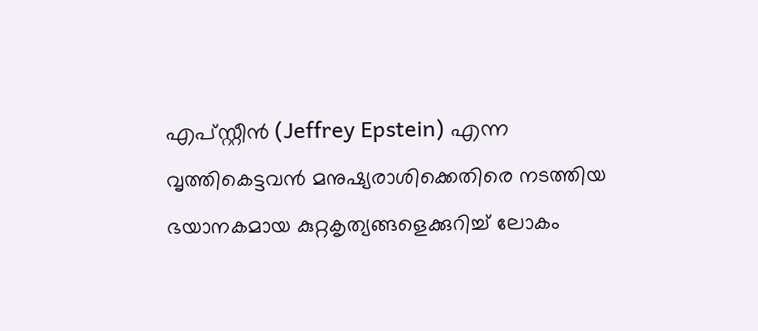എപ്സ്റ്റീന്‍ (Jeffrey Epstein) എന്ന വൃത്തികെട്ടവന്‍ മനുഷ്യരാശിക്കെതിരെ നടത്തിയ ഭയാനകമായ കുറ്റകൃത്യങ്ങളെക്കുറിച്ച് ലോകം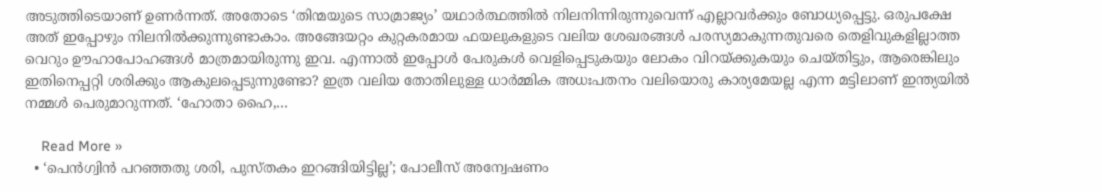അടുത്തിടെയാണ് ഉണര്‍ന്നത്. അതോടെ ‘തിന്മയുടെ സാമ്രാജ്യം’ യഥാര്‍ത്ഥത്തില്‍ നിലനിന്നിരുന്നുവെന്ന് എല്ലാവര്‍ക്കും ബോധ്യപ്പെട്ടു. ഒരുപക്ഷേ അത് ഇപ്പോഴും നിലനില്‍ക്കുന്നുണ്ടാകാം. അങ്ങേയറ്റം കുറ്റകരമായ ഫയലുകളുടെ വലിയ ശേഖരങ്ങള്‍ പരസ്യമാകുന്നതുവരെ തെളിവുകളില്ലാത്ത വെറും ഊഹാപോഹങ്ങള്‍ മാത്രമായിരുന്നു ഇവ. എന്നാല്‍ ഇപ്പോള്‍ പേരുകള്‍ വെളിപ്പെടുകയും ലോകം വിറയ്ക്കുകയും ചെയ്തിട്ടും, ആരെങ്കിലും ഇതിനെപ്പറ്റി ശരിക്കും ആകുലപ്പെടുന്നുണ്ടോ? ഇത്ര വലിയ തോതിലുള്ള ധാര്‍മ്മിക അധഃപതനം വലിയൊരു കാര്യമേയല്ല എന്ന മട്ടിലാണ് ഇന്ത്യയില്‍ നമ്മള്‍ പെരുമാറുന്നത്. ‘ഹോതാ ഹൈ,…

    Read More »
  • ‘പെന്‍ഗ്വിന്‍ പറഞ്ഞതു ശരി, പുസ്തകം ഇറങ്ങിയിട്ടില്ല’; പോലീസ് അന്വേഷണം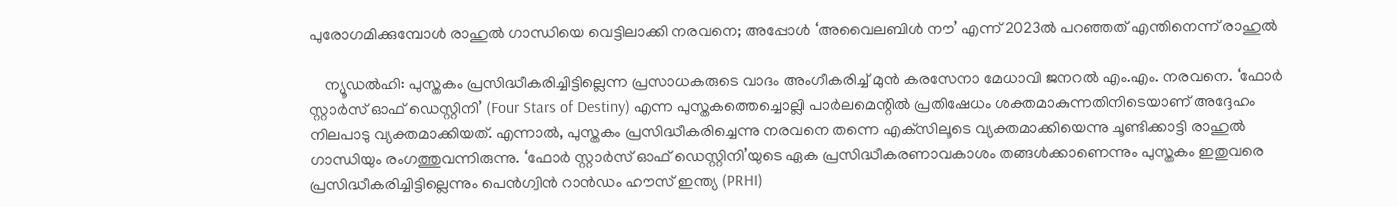പുരോഗമിക്കുമ്പോള്‍ രാഹുല്‍ ഗാന്ധിയെ വെട്ടിലാക്കി നരവനെ; അപ്പോള്‍ ‘അവൈലബിള്‍ നൗ’ എന്ന് 2023ല്‍ പറഞ്ഞത് എന്തിനെന്ന് രാഹുല്‍

    ന്യൂഡല്‍ഹി: പുസ്തകം പ്രസിദ്ധീകരിച്ചിട്ടില്ലെന്ന പ്രസാധകരുടെ വാദം അംഗീകരിച്ച് മുന്‍ കരസേനാ മേധാവി ജനറല്‍ എം.എം. നരവനെ. ‘ഫോര്‍ സ്റ്റാര്‍സ് ഓഫ് ഡെസ്റ്റിനി’ (Four Stars of Destiny) എന്ന പുസ്തകത്തെച്ചൊല്ലി പാര്‍ലമെന്റില്‍ പ്രതിഷേധം ശക്തമാകുന്നതിനിടെയാണ് അദ്ദേഹം നിലപാടു വ്യക്തമാക്കിയത്. എന്നാല്‍, പുസ്തകം പ്രസിദ്ധീകരിച്ചെന്നു നരവനെ തന്നെ എക്‌സിലൂടെ വ്യക്തമാക്കിയെന്നു ചൂണ്ടിക്കാട്ടി രാഹുല്‍ ഗാന്ധിയും രംഗത്തുവന്നിരുന്നു. ‘ഫോര്‍ സ്റ്റാര്‍സ് ഓഫ് ഡെസ്റ്റിനി’യുടെ ഏക പ്രസിദ്ധീകരണാവകാശം തങ്ങള്‍ക്കാണെന്നും പുസ്തകം ഇതുവരെ പ്രസിദ്ധീകരിച്ചിട്ടില്ലെന്നും പെന്‍ഗ്വിന്‍ റാന്‍ഡം ഹൗസ് ഇന്ത്യ (PRHI)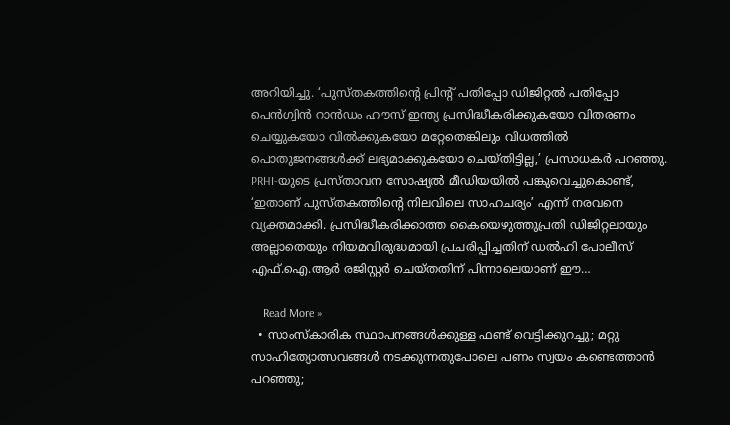അറിയിച്ചു. ‘പുസ്തകത്തിന്റെ പ്രിന്റ് പതിപ്പോ ഡിജിറ്റല്‍ പതിപ്പോ പെന്‍ഗ്വിന്‍ റാന്‍ഡം ഹൗസ് ഇന്ത്യ പ്രസിദ്ധീകരിക്കുകയോ വിതരണം ചെയ്യുകയോ വില്‍ക്കുകയോ മറ്റേതെങ്കിലും വിധത്തില്‍ പൊതുജനങ്ങള്‍ക്ക് ലഭ്യമാക്കുകയോ ചെയ്തിട്ടില്ല,’ പ്രസാധകര്‍ പറഞ്ഞു. PRHI-യുടെ പ്രസ്താവന സോഷ്യല്‍ മീഡിയയില്‍ പങ്കുവെച്ചുകൊണ്ട്, ‘ഇതാണ് പുസ്തകത്തിന്റെ നിലവിലെ സാഹചര്യം’ എന്ന് നരവനെ വ്യക്തമാക്കി. പ്രസിദ്ധീകരിക്കാത്ത കൈയെഴുത്തുപ്രതി ഡിജിറ്റലായും അല്ലാതെയും നിയമവിരുദ്ധമായി പ്രചരിപ്പിച്ചതിന് ഡല്‍ഹി പോലീസ് എഫ്.ഐ.ആര്‍ രജിസ്റ്റര്‍ ചെയ്തതിന് പിന്നാലെയാണ് ഈ…

    Read More »
  • സാംസ്‌കാരിക സ്ഥാപനങ്ങള്‍ക്കുള്ള ഫണ്ട് വെട്ടിക്കുറച്ചു; മറ്റു സാഹിത്യോത്സവങ്ങള്‍ നടക്കുന്നതുപോലെ പണം സ്വയം കണ്ടെത്താന്‍ പറഞ്ഞു;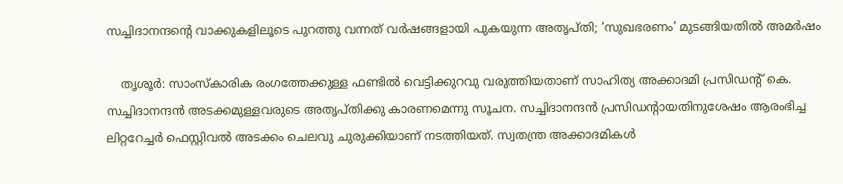സച്ചിദാനന്ദന്റെ വാക്കുകളിലൂടെ പുറത്തു വന്നത് വര്‍ഷങ്ങളായി പുകയുന്ന അതൃപ്തി; ‘സുഖഭരണം’ മുടങ്ങിയതില്‍ അമര്‍ഷം

    തൃശൂര്‍: സാംസ്‌കാരിക രംഗത്തേക്കുള്ള ഫണ്ടില്‍ വെട്ടിക്കുറവു വരുത്തിയതാണ് സാഹിത്യ അക്കാദമി പ്രസിഡന്റ് കെ. സച്ചിദാനന്ദന്‍ അടക്കമുള്ളവരുടെ അതൃപ്തിക്കു കാരണമെന്നു സൂചന. സച്ചിദാനന്ദന്‍ പ്രസിഡന്റായതിനുശേഷം ആരംഭിച്ച ലിറ്ററേച്ചര്‍ ഫെസ്റ്റിവല്‍ അടക്കം ചെലവു ചുരുക്കിയാണ് നടത്തിയത്. സ്വതന്ത്ര അക്കാദമികള്‍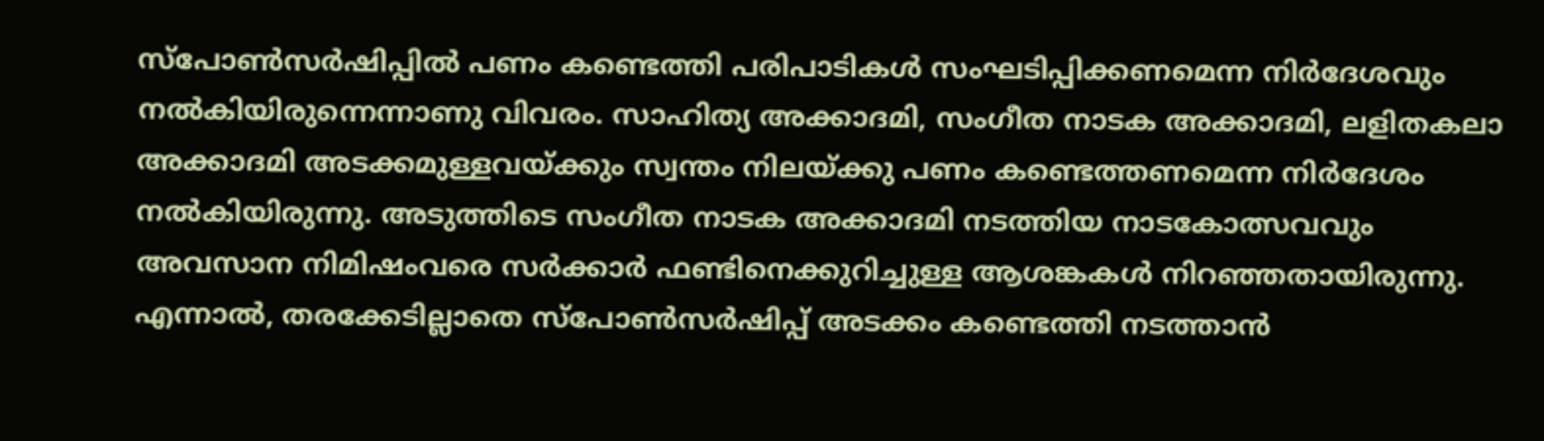സ്‌പോണ്‍സര്‍ഷിപ്പില്‍ പണം കണ്ടെത്തി പരിപാടികള്‍ സംഘടിപ്പിക്കണമെന്ന നിര്‍ദേശവും നല്‍കിയിരുന്നെന്നാണു വിവരം. സാഹിത്യ അക്കാദമി, സംഗീത നാടക അക്കാദമി, ലളിതകലാ അക്കാദമി അടക്കമുള്ളവയ്ക്കും സ്വന്തം നിലയ്ക്കു പണം കണ്ടെത്തണമെന്ന നിര്‍ദേശം നല്‍കിയിരുന്നു. അടുത്തിടെ സംഗീത നാടക അക്കാദമി നടത്തിയ നാടകോത്സവവും അവസാന നിമിഷംവരെ സര്‍ക്കാര്‍ ഫണ്ടിനെക്കുറിച്ചുള്ള ആശങ്കകള്‍ നിറഞ്ഞതായിരുന്നു. എന്നാല്‍, തരക്കേടില്ലാതെ സ്‌പോണ്‍സര്‍ഷിപ്പ് അടക്കം കണ്ടെത്തി നടത്താന്‍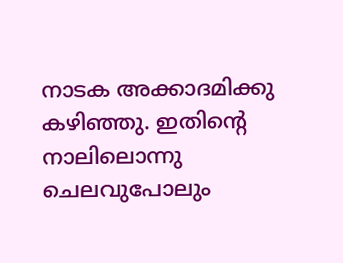നാടക അക്കാദമിക്കു കഴിഞ്ഞു. ഇതിന്റെ നാലിലൊന്നു ചെലവുപോലും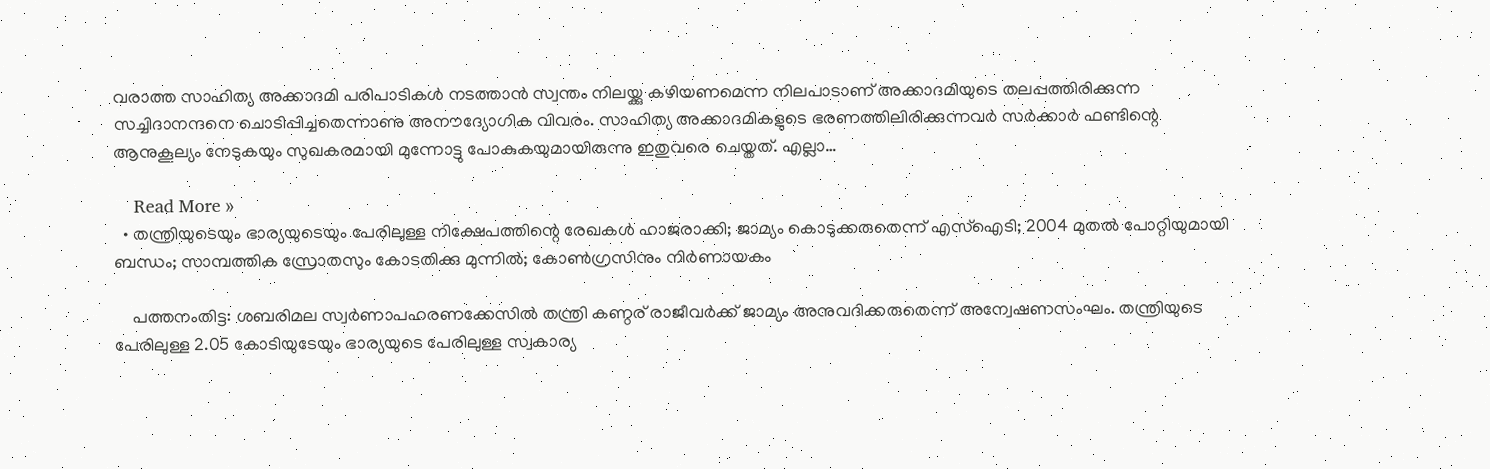വരാത്ത സാഹിത്യ അക്കാദമി പരിപാടികള്‍ നടത്താന്‍ സ്വന്തം നിലയ്ക്കു കഴിയണമെന്ന നിലപാടാണ് അക്കാദമിയുടെ തലപ്പത്തിരിക്കുന്ന സച്ചിദാനന്ദനെ ചൊടിപ്പിച്ചതെന്നാണു അനൗദ്യോഗിക വിവരം. സാഹിത്യ അക്കാദമികളുടെ ഭരണത്തിലിരിക്കുന്നവര്‍ സര്‍ക്കാര്‍ ഫണ്ടിന്റെ ആനുകൂല്യം നേടുകയും സുഖകരമായി മുന്നോട്ടു പോകുകയുമായിരുന്നു ഇതുവരെ ചെയ്തത്. എല്ലാ…

    Read More »
  • തന്ത്രിയുടെയും ഭാര്യയുടെയും പേരിലുള്ള നിക്ഷേപത്തിന്റെ രേഖകള്‍ ഹാജരാക്കി; ജാമ്യം കൊടുക്കരുതെന്ന് എസ്‌ഐടി; 2004 മുതല്‍ പോറ്റിയുമായി ബന്ധം; സാമ്പത്തിക സ്രോതസും കോടതിക്കു മുന്നില്‍; കോണ്‍ഗ്രസിനും നിര്‍ണായകം

    പത്തനംതിട്ട: ശബരിമല സ്വര്‍ണാപഹരണക്കേസില്‍ തന്ത്രി കണ്ഠര് രാജീവര്‍ക്ക് ജാമ്യം അനുവദിക്കരുതെന്ന് അന്വേഷണസംഘം. തന്ത്രിയുടെ പേരിലുള്ള 2.05 കോടിയുടേയും ഭാര്യയുടെ പേരിലുള്ള സ്വകാര്യ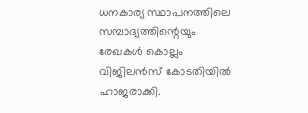ധനകാര്യ സ്ഥാപനത്തിലെ സമ്പാദ്യത്തിന്റെയും രേഖകള്‍ കൊല്ലം വിജിലന്‍സ് കോടതിയില്‍ ഹാജരാക്കി.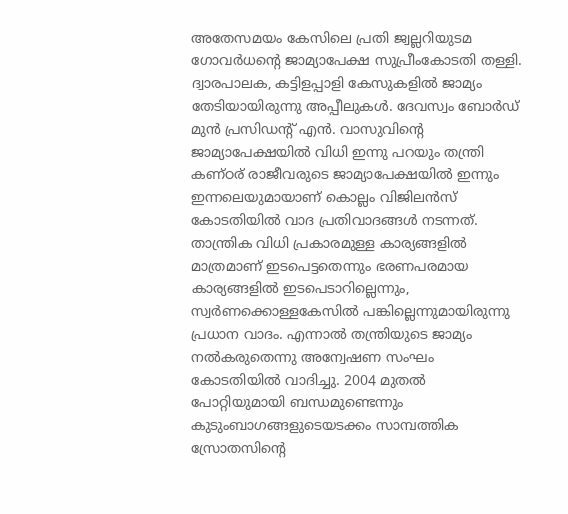അതേസമയം കേസിലെ പ്രതി ജ്വല്ലറിയുടമ ഗോവര്‍ധന്റെ ജാമ്യാപേക്ഷ സുപ്രീംകോടതി തള്ളി. ദ്വാരപാലക, കട്ടിളപ്പാളി കേസുകളില്‍ ജാമ്യം തേടിയായിരുന്നു അപ്പീലുകള്‍. ദേവസ്വം ബോര്‍ഡ് മുന്‍ പ്രസിഡന്റ് എന്‍. വാസുവിന്റെ ജാമ്യാപേക്ഷയില്‍ വിധി ഇന്നു പറയും തന്ത്രി കണ്ഠര് രാജീവരുടെ ജാമ്യാപേക്ഷയില്‍ ഇന്നും ഇന്നലെയുമായാണ് കൊല്ലം വിജിലന്‍സ് കോടതിയില്‍ വാദ പ്രതിവാദങ്ങള്‍ നടന്നത്. താന്ത്രിക വിധി പ്രകാരമുള്ള കാര്യങ്ങളില്‍ മാത്രമാണ് ഇടപെട്ടതെന്നും ഭരണപരമായ കാര്യങ്ങളില്‍ ഇടപെടാറില്ലെന്നും, സ്വര്‍ണക്കൊള്ളകേസില്‍ പങ്കില്ലെന്നുമായിരുന്നു പ്രധാന വാദം. എന്നാല്‍ തന്ത്രിയുടെ ജാമ്യം നല്‍കരുതെന്നു അന്വേഷണ സംഘം കോടതിയില്‍ വാദിച്ചു. 2004 മുതല്‍ പോറ്റിയുമായി ബന്ധമുണ്ടെന്നും കുടുംബാഗങ്ങളുടെയടക്കം സാമ്പത്തിക സ്രോതസിന്റെ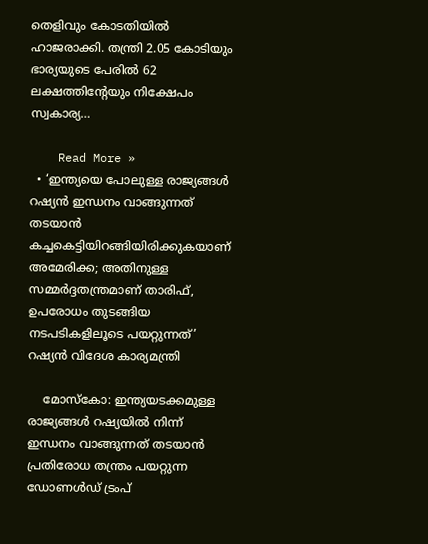തെളിവും കോടതിയില്‍ ഹാജരാക്കി. തന്ത്രി 2.05 കോടിയും ഭാര്യയുടെ പേരില്‍ 62 ലക്ഷത്തിന്റേയും നിക്ഷേപം സ്വകാര്യ…

    Read More »
  • ‘ഇന്ത്യയെ പോലുള്ള രാജ്യങ്ങൾ റഷ്യൻ ഇന്ധനം വാങ്ങുന്നത് തടയാൻ കച്ചകെട്ടിയിറങ്ങിയിരിക്കുകയാണ് അമേരിക്ക; അതിനുള്ള സമ്മർദ്ദതന്ത്രമാണ് താരിഫ്, ഉപരോധം തുടങ്ങിയ നടപടികളിലൂടെ പയറ്റുന്നത്’ റഷ്യൻ വിദേശ കാര്യമന്ത്രി

    മോസ്‌കോ: ഇന്ത്യയടക്കമുള്ള രാജ്യങ്ങൾ റഷ്യയിൽ നിന്ന് ഇന്ധനം വാങ്ങുന്നത് തടയാൻ പ്രതിരോധ തന്ത്രം പയറ്റുന്ന ഡോണൾഡ് ട്രംപ്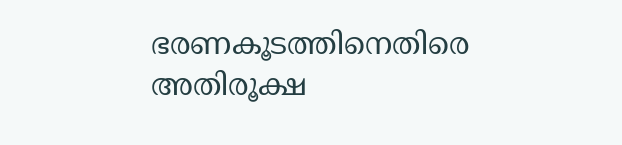ഭരണകൂടത്തിനെതിരെ അതിരൂക്ഷ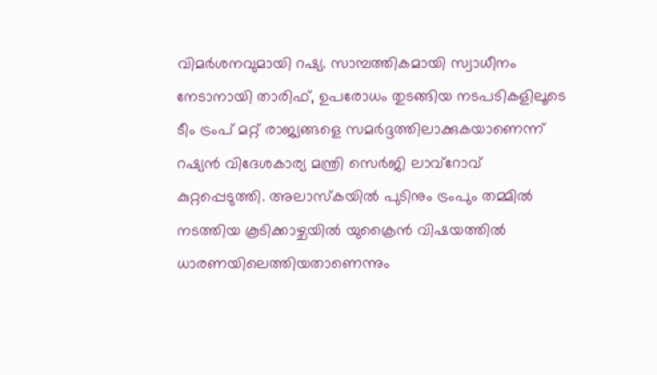വിമർശനവുമായി റഷ്യ. സാമ്പത്തികമായി സ്വാധീനം നേടാനായി താരിഫ്, ഉപരോധം തുടങ്ങിയ നടപടികളിലൂടെ ടീം ട്രംപ് മറ്റ് രാജ്യങ്ങളെ സമർദ്ദത്തിലാക്കുകയാണെന്ന് റഷ്യൻ വിദേശകാര്യ മന്ത്രി സെർജി ലാവ്‌റോവ് കുറ്റപ്പെടുത്തി. അലാസ്കയിൽ പുടിനും ട്രംപും തമ്മിൽ നടത്തിയ കൂടിക്കാഴ്ചയിൽ യുക്രൈൻ വിഷയത്തിൽ ധാരണയിലെത്തിയതാണെന്നും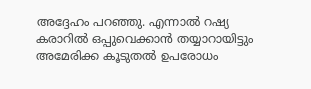അദ്ദേഹം പറഞ്ഞു. എന്നാൽ റഷ്യ കരാറിൽ ഒപ്പുവെക്കാൻ തയ്യാറായിട്ടും അമേരിക്ക കൂടുതൽ ഉപരോധം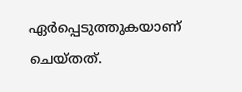ഏർപ്പെടുത്തുകയാണ് ചെയ്തത്.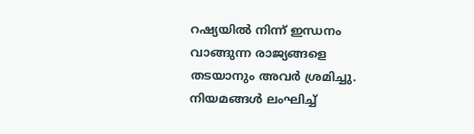റഷ്യയിൽ നിന്ന് ഇന്ധനം വാങ്ങുന്ന രാജ്യങ്ങളെ തടയാനും അവർ ശ്രമിച്ചു.  നിയമങ്ങൾ ലംഘിച്ച്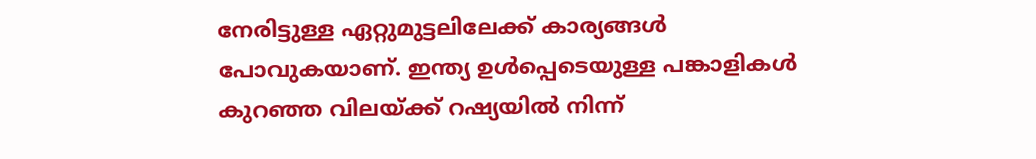നേരിട്ടുള്ള ഏറ്റുമുട്ടലിലേക്ക് കാര്യങ്ങൾ പോവുകയാണ്. ഇന്ത്യ ഉൾപ്പെടെയുള്ള പങ്കാളികൾ കുറഞ്ഞ വിലയ്ക്ക് റഷ്യയിൽ നിന്ന്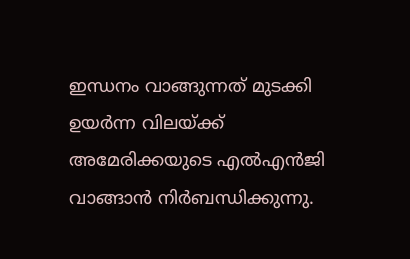ഇന്ധനം വാങ്ങുന്നത് മുടക്കി ഉയർന്ന വിലയ്ക്ക് അമേരിക്കയുടെ എൽഎൻജി വാങ്ങാൻ നിർബന്ധിക്കുന്നു.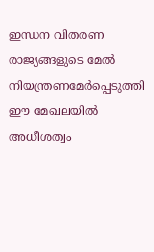ഇന്ധന വിതരണ രാജ്യങ്ങളുടെ മേൽ നിയന്ത്രണമേർപ്പെടുത്തി ഈ മേഖലയിൽ അധീശത്വം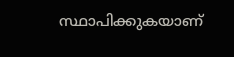സ്ഥാപിക്കുകയാണ്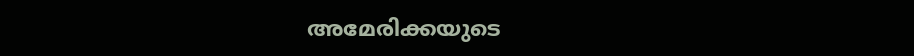അമേരിക്കയുടെ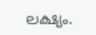ലക്ഷ്യം.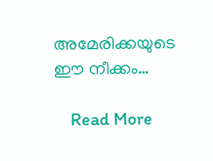അമേരിക്കയുടെ ഈ നീക്കം…

    Read More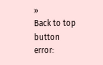»
Back to top button
error: